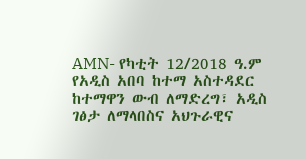AMN- የካቲት 12/2018 ዓ.ም
የአዲስ አበባ ከተማ አስተዳደር ከተማዋን ውብ ለማድረግ፣ አዲስ ገፅታ ለማላበስና አህጉራዊና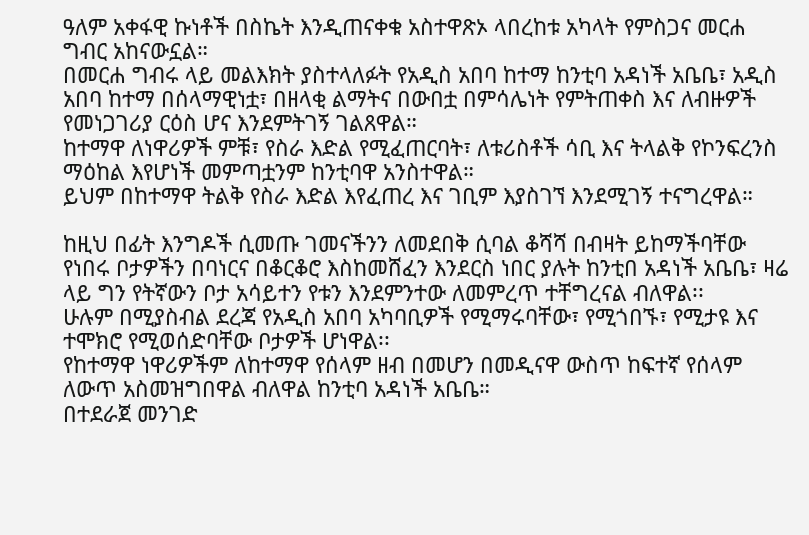ዓለም አቀፋዊ ኩነቶች በስኬት እንዲጠናቀቁ አስተዋጽኦ ላበረከቱ አካላት የምስጋና መርሐ ግብር አከናውኗል።
በመርሐ ግብሩ ላይ መልእክት ያስተላለፉት የአዲስ አበባ ከተማ ከንቲባ አዳነች አቤቤ፣ አዲስ አበባ ከተማ በሰላማዊነቷ፣ በዘላቂ ልማትና በውበቷ በምሳሌነት የምትጠቀስ እና ለብዙዎች የመነጋገሪያ ርዕስ ሆና እንደምትገኝ ገልጸዋል።
ከተማዋ ለነዋሪዎች ምቹ፣ የስራ እድል የሚፈጠርባት፣ ለቱሪስቶች ሳቢ እና ትላልቅ የኮንፍረንስ ማዕከል እየሆነች መምጣቷንም ከንቲባዋ አንስተዋል።
ይህም በከተማዋ ትልቅ የስራ እድል እየፈጠረ እና ገቢም እያስገኘ እንደሚገኝ ተናግረዋል።

ከዚህ በፊት እንግዶች ሲመጡ ገመናችንን ለመደበቅ ሲባል ቆሻሻ በብዛት ይከማችባቸው የነበሩ ቦታዎችን በባነርና በቆርቆሮ እስከመሸፈን እንደርስ ነበር ያሉት ከንቲበ አዳነች አቤቤ፣ ዛሬ ላይ ግን የትኛውን ቦታ አሳይተን የቱን እንደምንተው ለመምረጥ ተቸግረናል ብለዋል፡፡
ሁሉም በሚያስብል ደረጃ የአዲስ አበባ አካባቢዎች የሚማሩባቸው፣ የሚጎበኙ፣ የሚታዩ እና ተሞክሮ የሚወሰድባቸው ቦታዎች ሆነዋል፡፡
የከተማዋ ነዋሪዎችም ለከተማዋ የሰላም ዘብ በመሆን በመዲናዋ ውስጥ ከፍተኛ የሰላም ለውጥ አስመዝግበዋል ብለዋል ከንቲባ አዳነች አቤቤ።
በተደራጀ መንገድ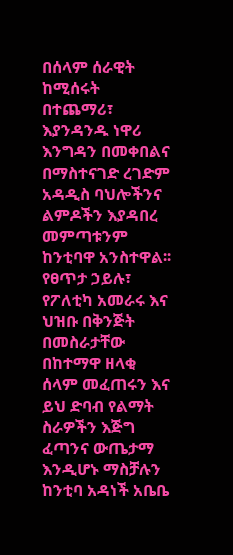በሰላም ሰራዊት ከሚሰሩት በተጨማሪ፣ እያንዳንዱ ነዋሪ እንግዳን በመቀበልና በማስተናገድ ረገድም አዳዲስ ባህሎችንና ልምዶችን እያዳበረ መምጣቱንም ከንቲባዋ አንስተዋል፡፡
የፀጥታ ኃይሉ፣ የፖለቲካ አመራሩ እና ህዝቡ በቅንጅት በመስራታቸው በከተማዋ ዘላቂ ሰላም መፈጠሩን እና ይህ ድባብ የልማት ስራዎችን እጅግ ፈጣንና ውጤታማ እንዲሆኑ ማስቻሉን ከንቲባ አዳነች አቤቤ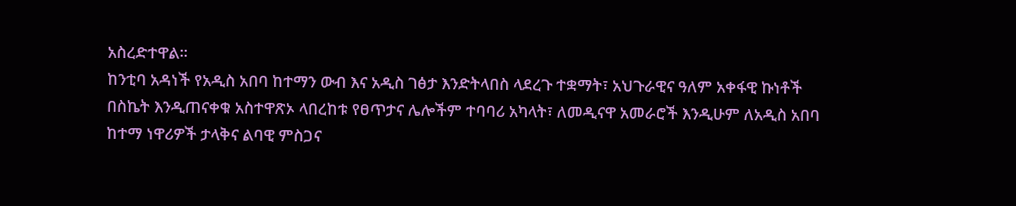አስረድተዋል፡፡
ከንቲባ አዳነች የአዲስ አበባ ከተማን ውብ እና አዲስ ገፅታ እንድትላበስ ላደረጉ ተቋማት፣ አህጉራዊና ዓለም አቀፋዊ ኩነቶች በስኬት እንዲጠናቀቁ አስተዋጽኦ ላበረከቱ የፀጥታና ሌሎችም ተባባሪ አካላት፣ ለመዲናዋ አመራሮች እንዲሁም ለአዲስ አበባ ከተማ ነዋሪዎች ታላቅና ልባዊ ምስጋና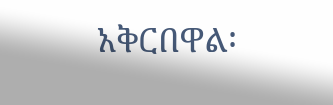አቅርበዋል፡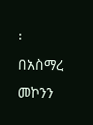፡
በአስማረ መኮንን